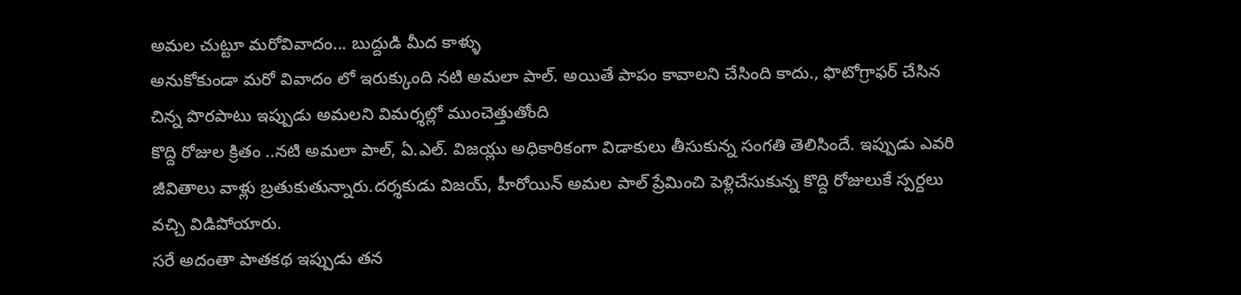అమల చుట్టూ మరోవివాదం... బుద్దుడి మీద కాళ్ళు
అనుకోకుండా మరో వివాదం లో ఇరుక్కుంది నటి అమలా పాల్. అయితే పాపం కావాలని చేసింది కాదు., ఫొటోగ్రాఫర్ చేసిన చిన్న పొరపాటు ఇప్పుడు అమలని విమర్శల్లో ముంచెత్తుతోంది
కొద్ది రోజుల క్రితం ..నటి అమలా పాల్, ఏ.ఎల్. విజయ్లు అధికారికంగా విడాకులు తీసుకున్న సంగతి తెలిసిందే. ఇప్పుడు ఎవరి జీవితాలు వాళ్లు బ్రతుకుతున్నారు.దర్శకుడు విజయ్, హీరోయిన్ అమల పాల్ ప్రేమించి పెళ్లిచేసుకున్న కొద్ది రోజులుకే స్పర్దలు వచ్చి విడిపోయారు.
సరే అదంతా పాతకథ ఇప్పుడు తన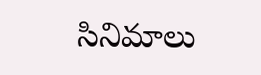సినిమాలు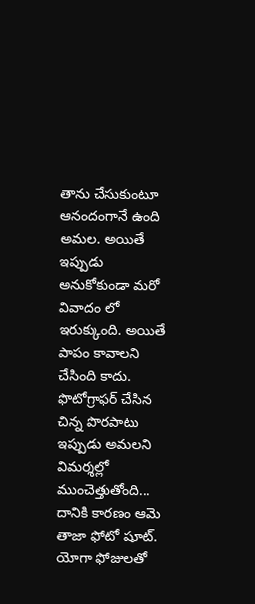తాను చేసుకుంటూ ఆనందంగానే ఉంది అమల. అయితే ఇప్పుడు అనుకోకుండా మరో వివాదం లో ఇరుక్కుంది. అయితే పాపం కావాలని చేసింది కాదు. ఫొటోగ్రాఫర్ చేసిన చిన్న పొరపాటు ఇప్పుడు అమలని విమర్శల్లో ముంచెత్తుతోంది...
దానికి కారణం ఆమె తాజా ఫోటో షూట్. యోగా ఫోజులతో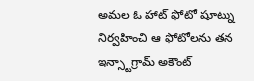అమల ఓ హాట్ ఫోటో షూట్ను నిర్వహించి ఆ ఫోటోలను తన ఇన్స్టాగ్రామ్ అకౌంట్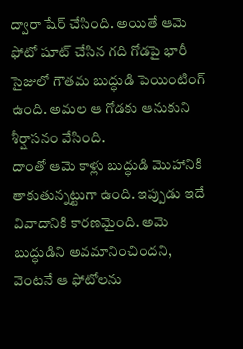ద్వారా షేర్ చేసింది. అయితే ఆమె ఫోటో షూట్ చేసిన గది గోడపై భారీ సైజులో గౌతమ బుద్ధుడి పెయింటింగ్ ఉంది. అమల ఆ గోడకు ఆనుకుని శీర్షాసనం వేసింది.
దాంతో ఆమె కాళ్లు బుద్ధుడి మొహానికి తాకుతున్నట్టుగా ఉంది. ఇప్పుడు ఇదే వివాదానికి కారణమైంది. అమె బుద్ధుడిని అవమానించిందని, వెంటనే ఆ ఫోటోలను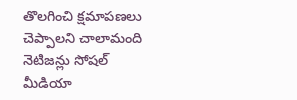తొలగించి క్షమాపణలు చెప్పాలని చాలామంది నెటిజన్లు సోషల్ మీడియా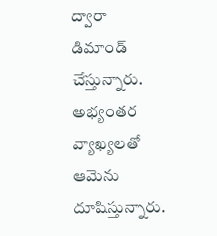ద్వారా డిమాండ్ చేస్తున్నారు. అభ్యంతర వ్యాఖ్యలతో ఆమెను దూషిస్తున్నారు.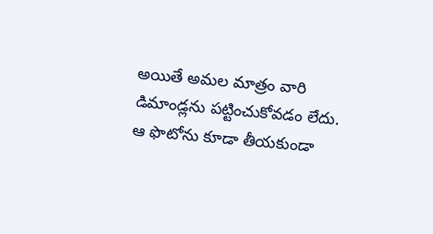అయితే అమల మాత్రం వారి డిమాండ్లను పట్టించుకోవడం లేదు. ఆ ఫొటోను కూడా తీయకుండా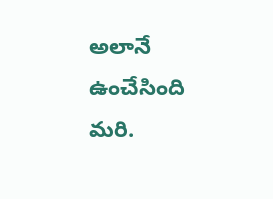అలానే ఉంచేసింది మరి.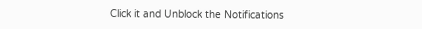Click it and Unblock the Notifications